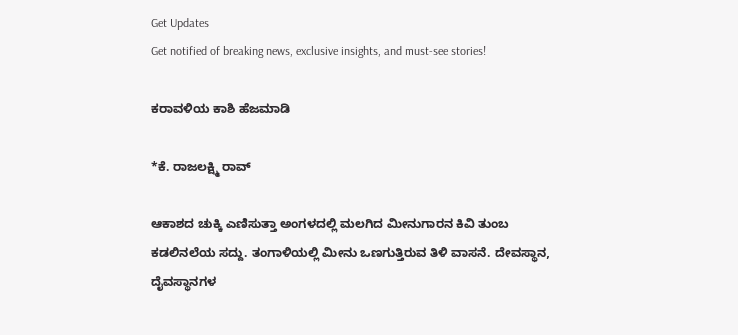Get Updates
Get notified of breaking news, exclusive insights, and must-see stories!

ಕರಾವಳಿಯ ಕಾಶಿ ಹೆಜಮಾಡಿ

*ಕೆ. ರಾಜಲಕ್ಷ್ಮಿ ರಾವ್‌

ಆಕಾಶದ ಚುಕ್ಕಿ ಎಣಿಸುತ್ತಾ ಅಂಗಳದಲ್ಲಿ ಮಲಗಿದ ಮೀನುಗಾರನ ಕಿವಿ ತುಂಬ ಕಡಲಿನಲೆಯ ಸದ್ದು. ತಂಗಾಳಿಯಲ್ಲಿ ಮೀನು ಒಣಗುತ್ತಿರುವ ತಿಳಿ ವಾಸನೆ. ದೇವಸ್ಥಾನ, ದೈವಸ್ಥಾನಗಳ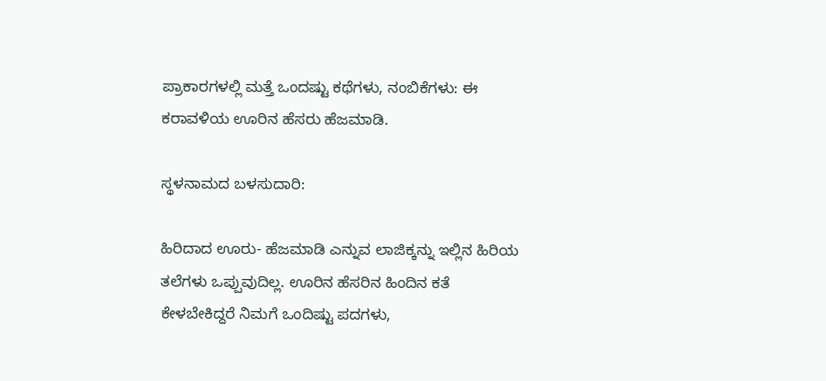ಪ್ರಾಕಾರಗಳಲ್ಲಿ ಮತ್ತೆ ಒಂದಷ್ಟು ಕಥೆಗಳು, ನಂಬಿಕೆಗಳು: ಈ ಕರಾವಳಿಯ ಊರಿನ ಹೆಸರು ಹೆಜಮಾಡಿ.

ಸ್ಥಳನಾಮದ ಬಳಸುದಾರಿ:

ಹಿರಿದಾದ ಊರು- ಹೆಜಮಾಡಿ ಎನ್ನುವ ಲಾಜಿಕ್ಕನ್ನು ಇಲ್ಲಿನ ಹಿರಿಯ ತಲೆಗಳು ಒಪ್ಪುವುದಿಲ್ಲ. ಊರಿನ ಹೆಸರಿನ ಹಿಂದಿನ ಕತೆ ಕೇಳಬೇಕಿದ್ದರೆ ನಿಮಗೆ ಒಂದಿಷ್ಟು ಪದಗಳು,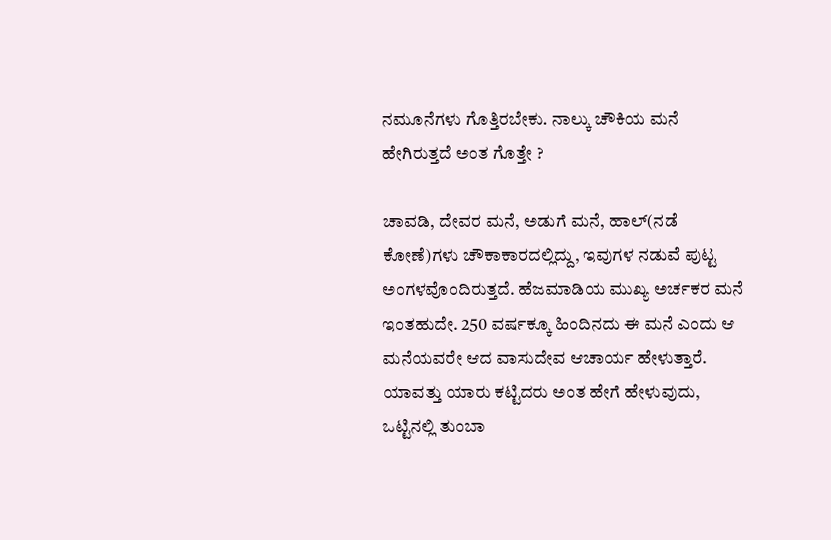ನಮೂನೆಗಳು ಗೊತ್ತಿರಬೇಕು. ನಾಲ್ಕು ಚೌಕಿಯ ಮನೆ ಹೇಗಿರುತ್ತದೆ ಅಂತ ಗೊತ್ತೇ ?

ಚಾವಡಿ, ದೇವರ ಮನೆ, ಅಡುಗೆ ಮನೆ, ಹಾಲ್‌(ನಡೆ ಕೋಣೆ)ಗಳು ಚೌಕಾಕಾರದಲ್ಲಿದ್ದು, ಇವುಗಳ ನಡುವೆ ಪುಟ್ಟ ಅಂಗಳವೊಂದಿರುತ್ತದೆ. ಹೆಜಮಾಡಿಯ ಮುಖ್ಯ ಅರ್ಚಕರ ಮನೆ ಇಂತಹುದೇ. 250 ವರ್ಷಕ್ಕೂ ಹಿಂದಿನದು ಈ ಮನೆ ಎಂದು ಆ ಮನೆಯವರೇ ಆದ ವಾಸುದೇವ ಆಚಾರ್ಯ ಹೇಳುತ್ತಾರೆ. ಯಾವತ್ತು ಯಾರು ಕಟ್ಟಿದರು ಅಂತ ಹೇಗೆ ಹೇಳುವುದು, ಒಟ್ಟಿನಲ್ಲಿ ತುಂಬಾ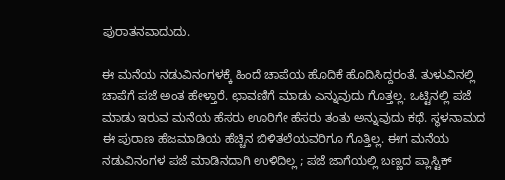ಪುರಾತನವಾದುದು.

ಈ ಮನೆಯ ನಡುವಿನಂಗಳಕ್ಕೆ ಹಿಂದೆ ಚಾಪೆಯ ಹೊದಿಕೆ ಹೊದಿಸಿದ್ದರಂತೆ. ತುಳುವಿನಲ್ಲಿ ಚಾಪೆಗೆ ಪಜೆ ಅಂತ ಹೇಳ್ತಾರೆ. ಛಾವಣಿಗೆ ಮಾಡು ಎನ್ನುವುದು ಗೊತ್ತಲ್ಲ. ಒಟ್ಟಿನಲ್ಲಿ ಪಜೆ ಮಾಡು ಇರುವ ಮನೆಯ ಹೆಸರು ಊರಿಗೇ ಹೆಸರು ತಂತು ಅನ್ನುವುದು ಕಥೆ. ಸ್ಥಳನಾಮದ ಈ ಪುರಾಣ ಹೆಜಮಾಡಿಯ ಹೆಚ್ಚಿನ ಬಿಳಿತಲೆಯವರಿಗೂ ಗೊತ್ತಿಲ್ಲ. ಈಗ ಮನೆಯ ನಡುವಿನಂಗಳ ಪಜೆ ಮಾಡಿನದಾಗಿ ಉಳಿದಿಲ್ಲ ; ಪಜೆ ಜಾಗೆಯಲ್ಲಿ ಬಣ್ಣದ ಪ್ಲಾಸ್ಟಿಕ್‌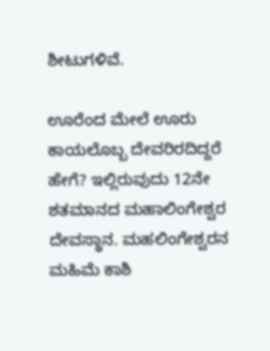ಶೀಟುಗಳಿವೆ.

ಊರೆಂದ ಮೇಲೆ ಊರು ಕಾಯಲೊಬ್ಬ ದೇವರಿರದಿದ್ದರೆ ಹೇಗೆ? ಇಲ್ಲಿರುವುದು 12ನೇ ಶತಮಾನದ ಮಹಾಲಿಂಗೇಶ್ವರ ದೇವಸ್ಥಾನ. ಮಹಲಿಂಗೇಶ್ವರನ ಮಹಿಮೆ ಕಾಶಿ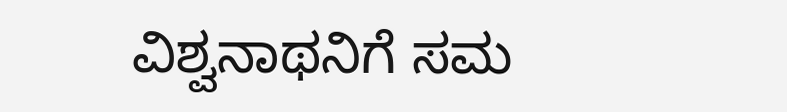ವಿಶ್ವನಾಥನಿಗೆ ಸಮ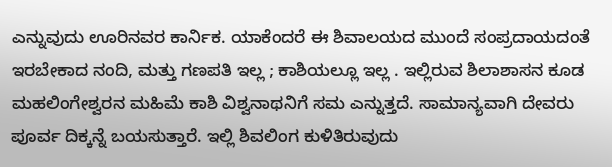ಎನ್ನುವುದು ಊರಿನವರ ಕಾರ್ನಿಕ. ಯಾಕೆಂದರೆ ಈ ಶಿವಾಲಯದ ಮುಂದೆ ಸಂಪ್ರದಾಯದಂತೆ ಇರಬೇಕಾದ ನಂದಿ, ಮತ್ತು ಗಣಪತಿ ಇಲ್ಲ ; ಕಾಶಿಯಲ್ಲೂ ಇಲ್ಲ . ಇಲ್ಲಿರುವ ಶಿಲಾಶಾಸನ ಕೂಡ ಮಹಲಿಂಗೇಶ್ವರನ ಮಹಿಮೆ ಕಾಶಿ ವಿಶ್ವನಾಥನಿಗೆ ಸಮ ಎನ್ನುತ್ತದೆ. ಸಾಮಾನ್ಯವಾಗಿ ದೇವರು ಪೂರ್ವ ದಿಕ್ಕನ್ನೆ ಬಯಸುತ್ತಾರೆ. ಇಲ್ಲಿ ಶಿವಲಿಂಗ ಕುಳಿತಿರುವುದು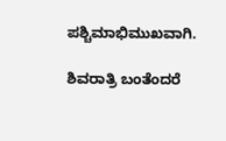ಪಶ್ಚಿಮಾಭಿಮುಖವಾಗಿ.

ಶಿವರಾತ್ರಿ ಬಂತೆಂದರೆ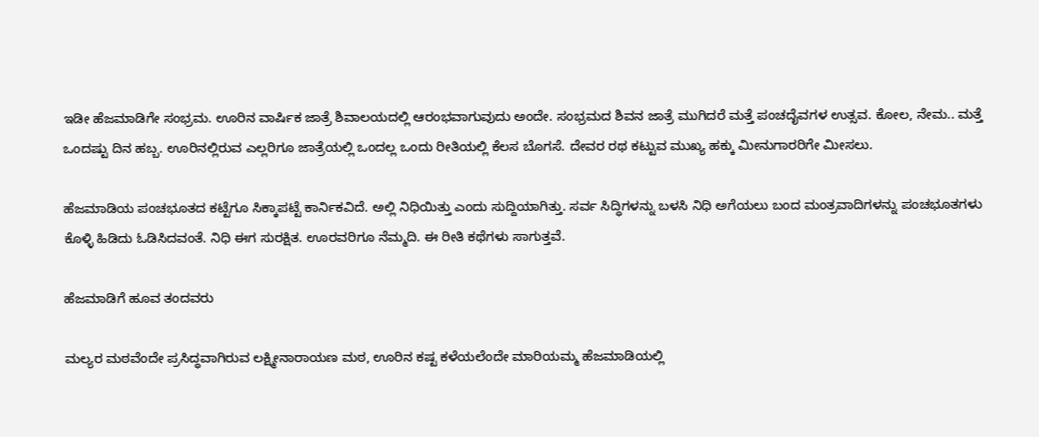ಇಡೀ ಹೆಜಮಾಡಿಗೇ ಸಂಭ್ರಮ. ಊರಿನ ವಾರ್ಷಿಕ ಜಾತ್ರೆ ಶಿವಾಲಯದಲ್ಲಿ ಆರಂಭವಾಗುವುದು ಅಂದೇ. ಸಂಭ್ರಮದ ಶಿವನ ಜಾತ್ರೆ ಮುಗಿದರೆ ಮತ್ತೆ ಪಂಚದೈವಗಳ ಉತ್ಸವ. ಕೋಲ, ನೇಮ.. ಮತ್ತೆ ಒಂದಷ್ಟು ದಿನ ಹಬ್ಬ. ಊರಿನಲ್ಲಿರುವ ಎಲ್ಲರಿಗೂ ಜಾತ್ರೆಯಲ್ಲಿ ಒಂದಲ್ಲ ಒಂದು ರೀತಿಯಲ್ಲಿ ಕೆಲಸ ಬೊಗಸೆ. ದೇವರ ರಥ ಕಟ್ಟುವ ಮುಖ್ಯ ಹಕ್ಕು ಮೀನುಗಾರರಿಗೇ ಮೀಸಲು.

ಹೆಜಮಾಡಿಯ ಪಂಚಭೂತದ ಕಟ್ಟೆಗೂ ಸಿಕ್ಕಾಪಟ್ಟೆ ಕಾರ್ನಿಕವಿದೆ. ಅಲ್ಲಿ ನಿಧಿಯಿತ್ತು ಎಂದು ಸುದ್ದಿಯಾಗಿತ್ತು. ಸರ್ವ ಸಿದ್ಧಿಗಳನ್ನು ಬಳಸಿ ನಿಧಿ ಅಗೆಯಲು ಬಂದ ಮಂತ್ರವಾದಿಗಳನ್ನು ಪಂಚಭೂತಗಳು ಕೊಳ್ಳಿ ಹಿಡಿದು ಓಡಿಸಿದವಂತೆ. ನಿಧಿ ಈಗ ಸುರಕ್ಷಿತ. ಊರವರಿಗೂ ನೆಮ್ಮದಿ. ಈ ರೀತಿ ಕಥೆಗಳು ಸಾಗುತ್ತವೆ.

ಹೆಜಮಾಡಿಗೆ ಹೂವ ತಂದವರು

ಮಲ್ಯರ ಮಠವೆಂದೇ ಪ್ರಸಿದ್ಧವಾಗಿರುವ ಲಕ್ಷ್ಮೀನಾರಾಯಣ ಮಠ, ಊರಿನ ಕಷ್ಟ ಕಳೆಯಲೆಂದೇ ಮಾರಿಯಮ್ಮ ಹೆಜಮಾಡಿಯಲ್ಲಿ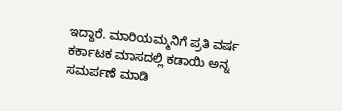ಇದ್ದಾರೆ. ಮಾರಿಯಮ್ಮನಿಗೆ ಪ್ರತಿ ವರ್ಷ ಕರ್ಕಾಟಕ ಮಾಸದಲ್ಲಿ ಕಡಾಯಿ ಅನ್ನ ಸಮರ್ಪಣೆ ಮಾಡಿ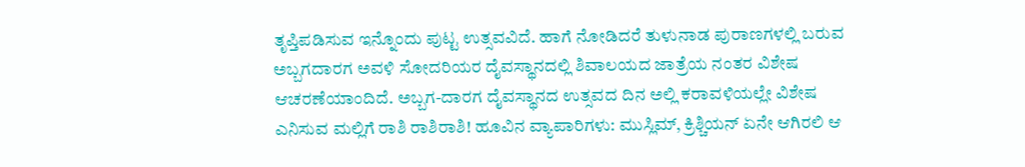ತೃಪ್ತಿಪಡಿಸುವ ಇನ್ನೊಂದು ಪುಟ್ಟ ಉತ್ಸವವಿದೆ. ಹಾಗೆ ನೋಡಿದರೆ ತುಳುನಾಡ ಪುರಾಣಗಳಲ್ಲಿ ಬರುವ ಅಬ್ಬಗದಾರಗ ಅವಳಿ ಸೋದರಿಯರ ದೈವಸ್ಥಾನದಲ್ಲಿ ಶಿವಾಲಯದ ಜಾತ್ರೆಯ ನಂತರ ವಿಶೇಷ ಆಚರಣೆಯಾಂದಿದೆ. ಅಬ್ಬಗ-ದಾರಗ ದೈವಸ್ಥಾನದ ಉತ್ಸವದ ದಿನ ಅಲ್ಲಿ ಕರಾವಳಿಯಲ್ಲೇ ವಿಶೇಷ ಎನಿಸುವ ಮಲ್ಲಿಗೆ ರಾಶಿ ರಾಶಿರಾಶಿ! ಹೂವಿನ ವ್ಯಾಪಾರಿಗಳು: ಮುಸ್ಲಿಮ್‌, ಕ್ರಿಶ್ಚಿಯನ್‌ ಏನೇ ಆಗಿರಲಿ ಆ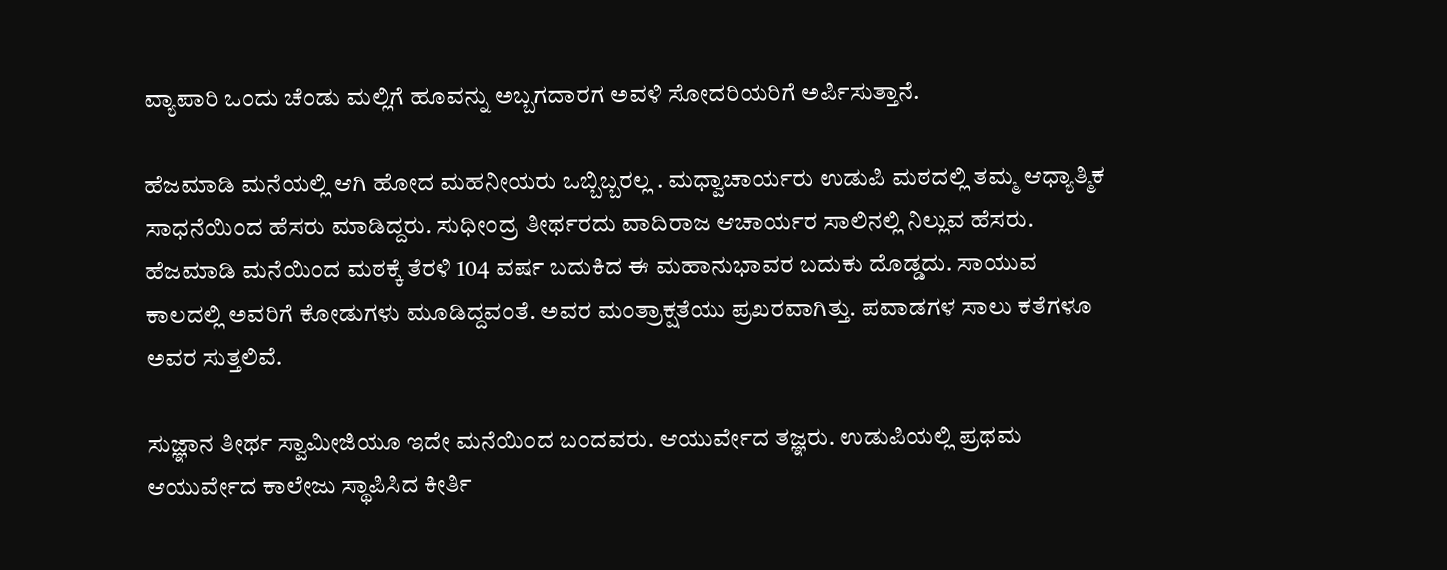ವ್ಯಾಪಾರಿ ಒಂದು ಚೆಂಡು ಮಲ್ಲಿಗೆ ಹೂವನ್ನು ಅಬ್ಬಗದಾರಗ ಅವಳಿ ಸೋದರಿಯರಿಗೆ ಅರ್ಪಿಸುತ್ತಾನೆ.

ಹೆಜಮಾಡಿ ಮನೆಯಲ್ಲಿ ಆಗಿ ಹೋದ ಮಹನೀಯರು ಒಬ್ಬಿಬ್ಬರಲ್ಲ . ಮಧ್ವಾಚಾರ್ಯರು ಉಡುಪಿ ಮಠದಲ್ಲಿ ತಮ್ಮ ಆಧ್ಯಾತ್ಮಿಕ ಸಾಧನೆಯಿಂದ ಹೆಸರು ಮಾಡಿದ್ದರು. ಸುಧೀಂದ್ರ ತೀರ್ಥರದು ವಾದಿರಾಜ ಆಚಾರ್ಯರ ಸಾಲಿನಲ್ಲಿ ನಿಲ್ಲುವ ಹೆಸರು. ಹೆಜಮಾಡಿ ಮನೆಯಿಂದ ಮಠಕ್ಕೆ ತೆರಳಿ 104 ವರ್ಷ ಬದುಕಿದ ಈ ಮಹಾನುಭಾವರ ಬದುಕು ದೊಡ್ಡದು. ಸಾಯುವ ಕಾಲದಲ್ಲಿ ಅವರಿಗೆ ಕೋಡುಗಳು ಮೂಡಿದ್ದವಂತೆ. ಅವರ ಮಂತ್ರಾಕ್ಷತೆಯು ಪ್ರಖರವಾಗಿತ್ತು. ಪವಾಡಗಳ ಸಾಲು ಕತೆಗಳೂ ಅವರ ಸುತ್ತಲಿವೆ.

ಸುಜ್ಞಾನ ತೀರ್ಥ ಸ್ವಾಮೀಜಿಯೂ ಇದೇ ಮನೆಯಿಂದ ಬಂದವರು. ಆಯುರ್ವೇದ ತಜ್ಞರು. ಉಡುಪಿಯಲ್ಲಿ ಪ್ರಥಮ ಆಯುರ್ವೇದ ಕಾಲೇಜು ಸ್ಥಾಪಿಸಿದ ಕೀರ್ತಿ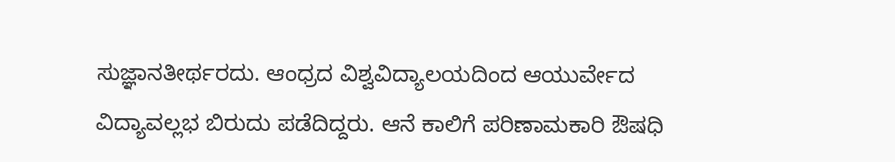ಸುಜ್ಞಾನತೀರ್ಥರದು. ಆಂಧ್ರದ ವಿಶ್ವವಿದ್ಯಾಲಯದಿಂದ ಆಯುರ್ವೇದ ವಿದ್ಯಾವಲ್ಲಭ ಬಿರುದು ಪಡೆದಿದ್ದರು. ಆನೆ ಕಾಲಿಗೆ ಪರಿಣಾಮಕಾರಿ ಔಷಧಿ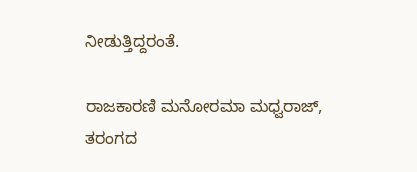ನೀಡುತ್ತಿದ್ದರಂತೆ.

ರಾಜಕಾರಣಿ ಮನೋರಮಾ ಮಧ್ವರಾಜ್‌, ತರಂಗದ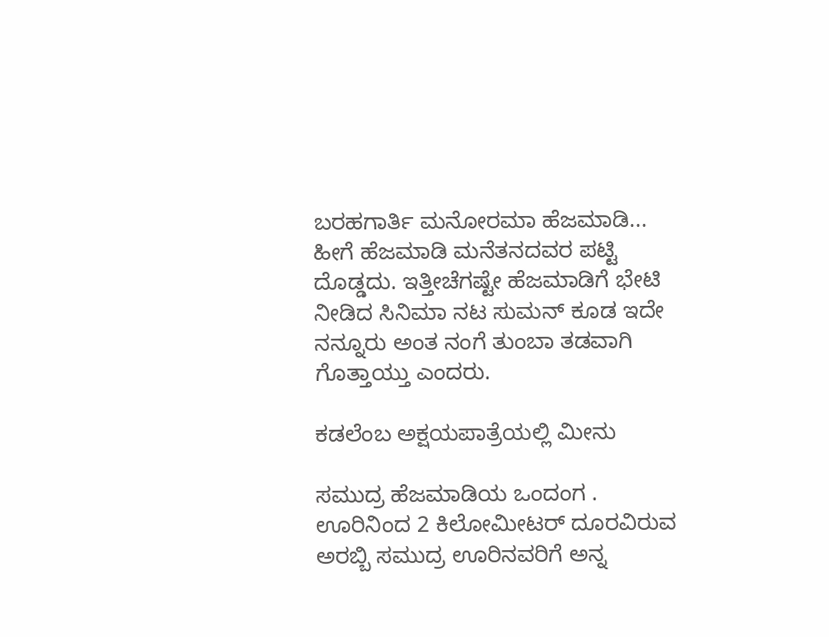ಬರಹಗಾರ್ತಿ ಮನೋರಮಾ ಹೆಜಮಾಡಿ... ಹೀಗೆ ಹೆಜಮಾಡಿ ಮನೆತನದವರ ಪಟ್ಟಿ ದೊಡ್ಡದು. ಇತ್ತೀಚೆಗಷ್ಟೇ ಹೆಜಮಾಡಿಗೆ ಭೇಟಿ ನೀಡಿದ ಸಿನಿಮಾ ನಟ ಸುಮನ್‌ ಕೂಡ ಇದೇ ನನ್ನೂರು ಅಂತ ನಂಗೆ ತುಂಬಾ ತಡವಾಗಿ ಗೊತ್ತಾಯ್ತು ಎಂದರು.

ಕಡಲೆಂಬ ಅಕ್ಷಯಪಾತ್ರೆಯಲ್ಲಿ ಮೀನು

ಸಮುದ್ರ ಹೆಜಮಾಡಿಯ ಒಂದಂಗ . ಊರಿನಿಂದ 2 ಕಿಲೋಮೀಟರ್‌ ದೂರವಿರುವ ಅರಬ್ಬಿ ಸಮುದ್ರ ಊರಿನವರಿಗೆ ಅನ್ನ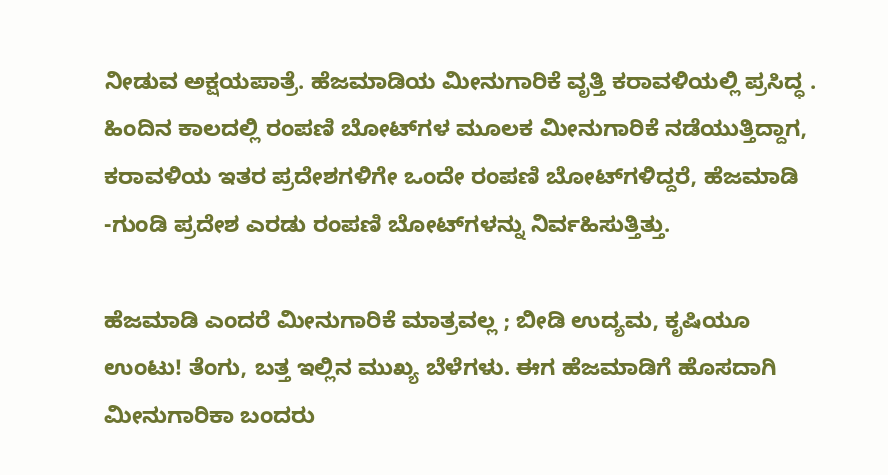ನೀಡುವ ಅಕ್ಷಯಪಾತ್ರೆ. ಹೆಜಮಾಡಿಯ ಮೀನುಗಾರಿಕೆ ವೃತ್ತಿ ಕರಾವಳಿಯಲ್ಲಿ ಪ್ರಸಿದ್ಧ . ಹಿಂದಿನ ಕಾಲದಲ್ಲಿ ರಂಪಣಿ ಬೋಟ್‌ಗಳ ಮೂಲಕ ಮೀನುಗಾರಿಕೆ ನಡೆಯುತ್ತಿದ್ದಾಗ, ಕರಾವಳಿಯ ಇತರ ಪ್ರದೇಶಗಳಿಗೇ ಒಂದೇ ರಂಪಣಿ ಬೋಟ್‌ಗಳಿದ್ದರೆ, ಹೆಜಮಾಡಿ -ಗುಂಡಿ ಪ್ರದೇಶ ಎರಡು ರಂಪಣಿ ಬೋಟ್‌ಗಳನ್ನು ನಿರ್ವಹಿಸುತ್ತಿತ್ತು.

ಹೆಜಮಾಡಿ ಎಂದರೆ ಮೀನುಗಾರಿಕೆ ಮಾತ್ರವಲ್ಲ ; ಬೀಡಿ ಉದ್ಯಮ, ಕೃಷಿಯೂ ಉಂಟು! ತೆಂಗು, ಬತ್ತ ಇಲ್ಲಿನ ಮುಖ್ಯ ಬೆಳೆಗಳು. ಈಗ ಹೆಜಮಾಡಿಗೆ ಹೊಸದಾಗಿ ಮೀನುಗಾರಿಕಾ ಬಂದರು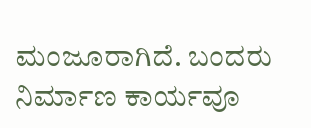ಮಂಜೂರಾಗಿದೆ. ಬಂದರು ನಿರ್ಮಾಣ ಕಾರ್ಯವೂ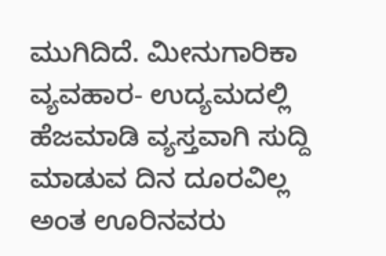ಮುಗಿದಿದೆ. ಮೀನುಗಾರಿಕಾ ವ್ಯವಹಾರ- ಉದ್ಯಮದಲ್ಲಿ ಹೆಜಮಾಡಿ ವ್ಯಸ್ತವಾಗಿ ಸುದ್ದಿ ಮಾಡುವ ದಿನ ದೂರವಿಲ್ಲ ಅಂತ ಊರಿನವರು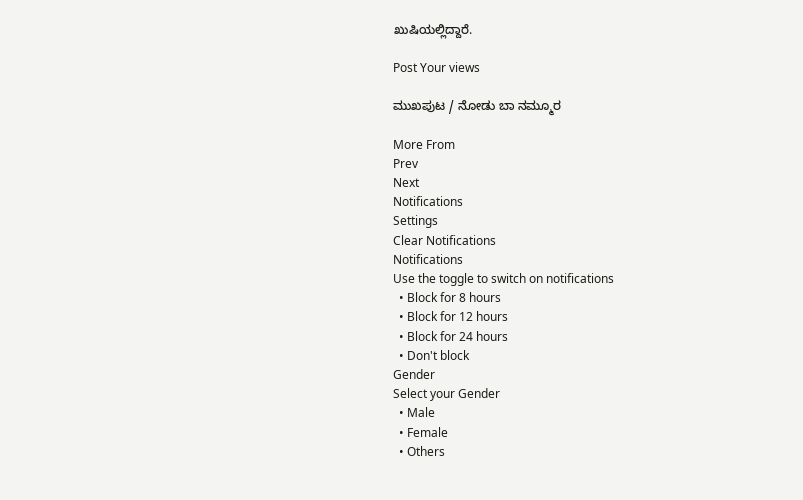ಖುಷಿಯಲ್ಲಿದ್ದಾರೆ.

Post Your views

ಮುಖಪುಟ / ನೋಡು ಬಾ ನಮ್ಮೂರ

More From
Prev
Next
Notifications
Settings
Clear Notifications
Notifications
Use the toggle to switch on notifications
  • Block for 8 hours
  • Block for 12 hours
  • Block for 24 hours
  • Don't block
Gender
Select your Gender
  • Male
  • Female
  • Others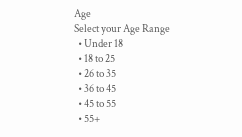Age
Select your Age Range
  • Under 18
  • 18 to 25
  • 26 to 35
  • 36 to 45
  • 45 to 55
  • 55+